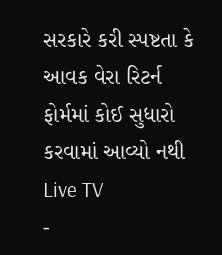સરકારે કરી સ્પષ્ટતા કે આવક વેરા રિટર્ન ફોર્મમાં કોઈ સુધારો કરવામાં આવ્યો નથી
Live TV
-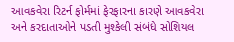આવકવેરા રિટર્ન ફોર્મમાં ફેરફારના કારણે આવકવેરા અને કરદાતાઓને પડતી મુશ્કેલી સંબંધે સોશિયલ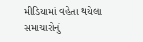મીડિયામાં વહેતા થયેલા સમાચારોનું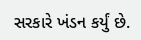સરકારે ખંડન કર્યું છે.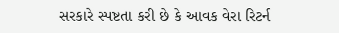સરકારે સ્પષ્ટતા કરી છે કે આવક વેરા રિટર્ન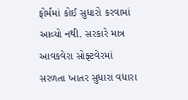ફોર્મમાં કોઈ સુધારો કરવામાં આવ્યો નથી. સરકારે માત્ર આવકવેરા સોફ્ટવેરમાં સરળતા ખાતર સુધારા વધારા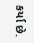કર્યા છે.